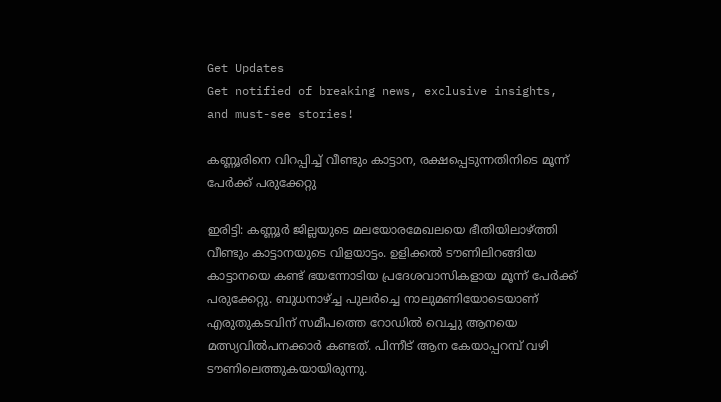Get Updates
Get notified of breaking news, exclusive insights, and must-see stories!

കണ്ണൂരിനെ വിറപ്പിച്ച് വീണ്ടും കാട്ടാന, രക്ഷപ്പെടുന്നതിനിടെ മൂന്ന് പേര്‍ക്ക് പരുക്കേറ്റു

ഇരിട്ടി: കണ്ണൂര്‍ ജില്ലയുടെ മലയോരമേഖലയെ ഭീതിയിലാഴ്ത്തി വീണ്ടും കാട്ടാനയുടെ വിളയാട്ടം. ഉളിക്കല്‍ ടൗണിലിറങ്ങിയ കാട്ടാനയെ കണ്ട് ഭയന്നോടിയ പ്രദേശവാസികളായ മൂന്ന് പേര്‍ക്ക് പരുക്കേറ്റു. ബുധനാഴ്ച്ച പുലര്‍ച്ചെ നാലുമണിയോടെയാണ് എരുതുകടവിന് സമീപത്തെ റോഡില്‍ വെച്ചു ആനയെ മത്സ്യവില്‍പനക്കാര്‍ കണ്ടത്. പിന്നീട് ആന കേയാപ്പറമ്പ് വഴി ടൗണിലെത്തുകയായിരുന്നു.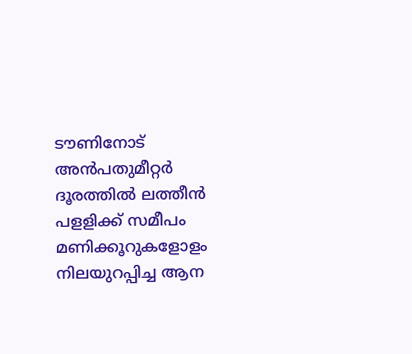ടൗണിനോട് അന്‍പതുമീറ്റര്‍ ദൂരത്തില്‍ ലത്തീന്‍ പളളിക്ക് സമീപം മണിക്കൂറുകളോളം നിലയുറപ്പിച്ച ആന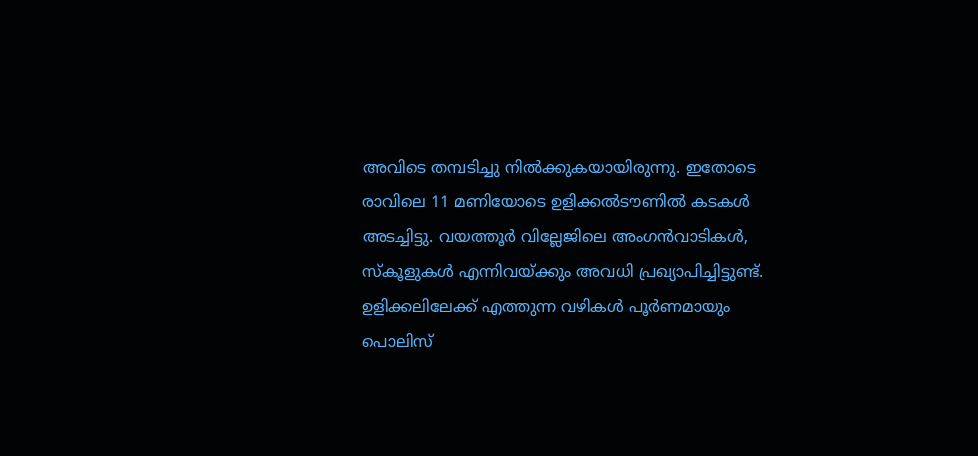അവിടെ തമ്പടിച്ചു നില്‍ക്കുകയായിരുന്നു. ഇതോടെ രാവിലെ 11 മണിയോടെ ഉളിക്കല്‍ടൗണില്‍ കടകള്‍ അടച്ചിട്ടു. വയത്തൂര്‍ വില്ലേജിലെ അംഗന്‍വാടികള്‍, സ്‌കൂളുകള്‍ എന്നിവയ്ക്കും അവധി പ്രഖ്യാപിച്ചിട്ടുണ്ട്. ഉളിക്കലിലേക്ക് എത്തുന്ന വഴികള്‍ പൂര്‍ണമായും പൊലിസ്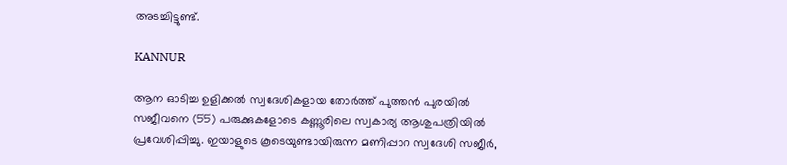അടച്ചിട്ടുണ്ട്.

KANNUR

ആന ഓടിച്ച ഉളിക്കല്‍ സ്വദേശികളായ തോര്‍ത്ത് പുത്തന്‍ പുരയില്‍ സജീവനെ (55) പരുക്കുകളോടെ കണ്ണൂരിലെ സ്വകാര്യ ആശുപത്രിയില്‍ പ്രവേശിപ്പിച്ചു. ഇയാളുടെ കൂടെയുണ്ടായിരുന്ന മണിപ്പാറ സ്വദേശി സജീര്‍,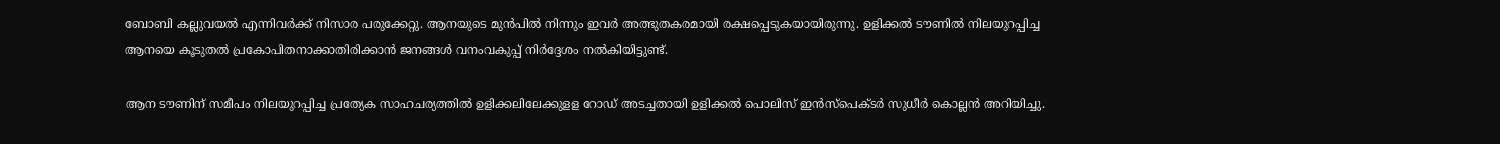ബോബി കല്ലുവയല്‍ എന്നിവര്‍ക്ക് നിസാര പരുക്കേറ്റു. ആനയുടെ മുന്‍പില്‍ നിന്നും ഇവര്‍ അത്ഭുതകരമായി രക്ഷപ്പെടുകയായിരുന്നു. ഉളിക്കല്‍ ടൗണില്‍ നിലയുറപ്പിച്ച ആനയെ കൂടുതല്‍ പ്രകോപിതനാക്കാതിരിക്കാന്‍ ജനങ്ങള്‍ വനംവകുപ്പ് നിര്‍ദ്ദേശം നല്‍കിയിട്ടുണ്ട്.

ആന ടൗണിന് സമീപം നിലയുറപ്പിച്ച പ്രത്യേക സാഹചര്യത്തില്‍ ഉളിക്കലിലേക്കുളള റോഡ് അടച്ചതായി ഉളിക്കല്‍ പൊലിസ് ഇന്‍സ്പെക്ടര്‍ സുധീര്‍ കൊല്ലന്‍ അറിയിച്ചു.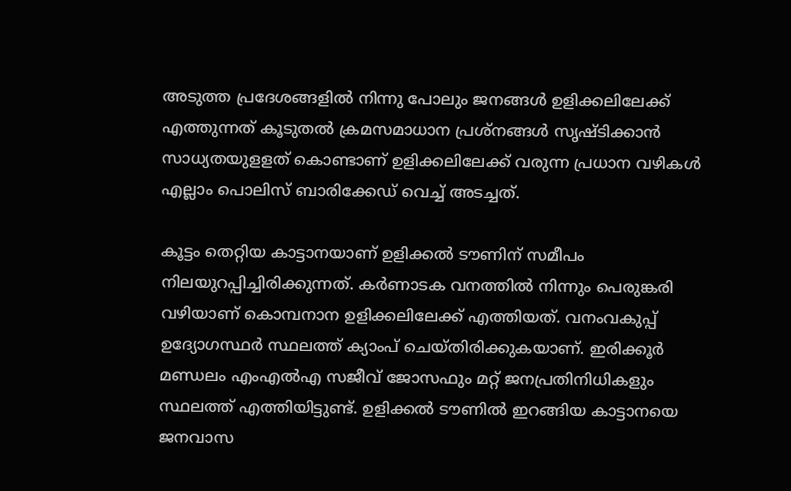അടുത്ത പ്രദേശങ്ങളില്‍ നിന്നു പോലും ജനങ്ങള്‍ ഉളിക്കലിലേക്ക് എത്തുന്നത് കൂടുതല്‍ ക്രമസമാധാന പ്രശ്നങ്ങള്‍ സൃഷ്ടിക്കാന്‍ സാധ്യതയുളളത് കൊണ്ടാണ് ഉളിക്കലിലേക്ക് വരുന്ന പ്രധാന വഴികള്‍ എല്ലാം പൊലിസ് ബാരിക്കേഡ് വെച്ച് അടച്ചത്.

കൂട്ടം തെറ്റിയ കാട്ടാനയാണ് ഉളിക്കല്‍ ടൗണിന് സമീപം നിലയുറപ്പിച്ചിരിക്കുന്നത്. കര്‍ണാടക വനത്തില്‍ നിന്നും പെരുങ്കരി വഴിയാണ് കൊമ്പനാന ഉളിക്കലിലേക്ക് എത്തിയത്. വനംവകുപ്പ് ഉദ്യോഗസ്ഥര്‍ സ്ഥലത്ത് ക്യാംപ് ചെയ്തിരിക്കുകയാണ്. ഇരിക്കൂര്‍ മണ്ഡലം എംഎല്‍എ സജീവ് ജോസഫും മറ്റ് ജനപ്രതിനിധികളും സ്ഥലത്ത് എത്തിയിട്ടുണ്ട്. ഉളിക്കല്‍ ടൗണില്‍ ഇറങ്ങിയ കാട്ടാനയെ ജനവാസ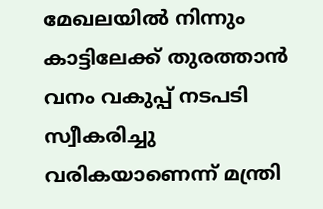മേഖലയില്‍ നിന്നും കാട്ടിലേക്ക് തുരത്താന്‍ വനം വകുപ്പ് നടപടി സ്വീകരിച്ചു വരികയാണെന്ന് മന്ത്രി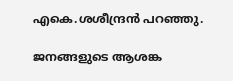എകെ.ശശീന്ദ്രന്‍ പറഞ്ഞു.

ജനങ്ങളുടെ ആശങ്ക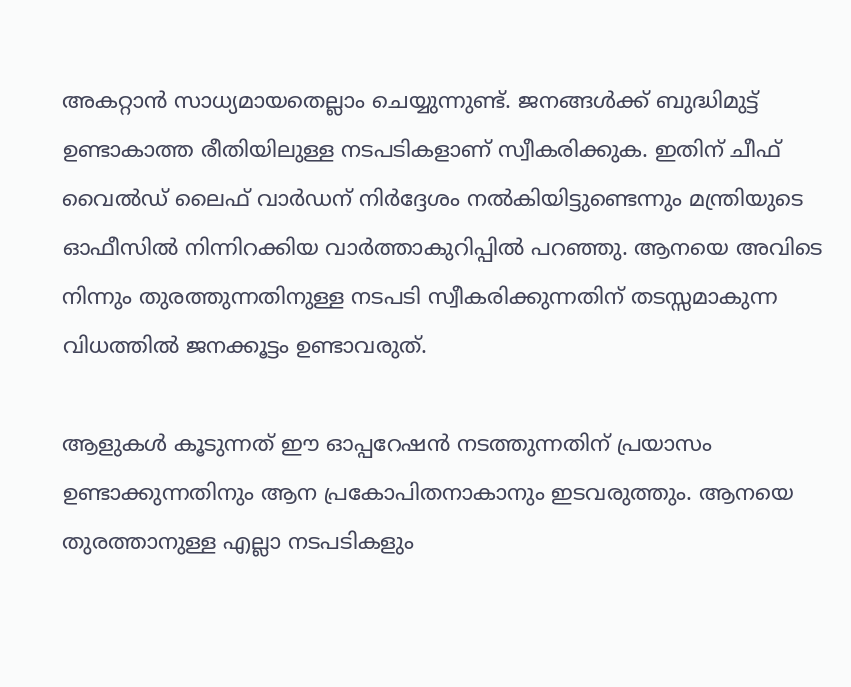അകറ്റാന്‍ സാധ്യമായതെല്ലാം ചെയ്യുന്നുണ്ട്. ജനങ്ങള്‍ക്ക് ബുദ്ധിമുട്ട് ഉണ്ടാകാത്ത രീതിയിലുള്ള നടപടികളാണ് സ്വീകരിക്കുക. ഇതിന് ചീഫ് വൈല്‍ഡ് ലൈഫ് വാര്‍ഡന് നിര്‍ദ്ദേശം നല്‍കിയിട്ടുണ്ടെന്നും മന്ത്രിയുടെ ഓഫീസില്‍ നിന്നിറക്കിയ വാര്‍ത്താകുറിപ്പില്‍ പറഞ്ഞു. ആനയെ അവിടെ നിന്നും തുരത്തുന്നതിനുള്ള നടപടി സ്വീകരിക്കുന്നതിന് തടസ്സമാകുന്ന വിധത്തില്‍ ജനക്കൂട്ടം ഉണ്ടാവരുത്.

ആളുകള്‍ കൂടുന്നത് ഈ ഓപ്പറേഷന്‍ നടത്തുന്നതിന് പ്രയാസം ഉണ്ടാക്കുന്നതിനും ആന പ്രകോപിതനാകാനും ഇടവരുത്തും. ആനയെ തുരത്താനുള്ള എല്ലാ നടപടികളും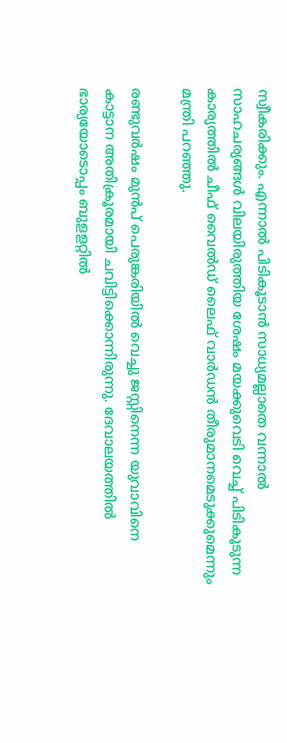സ്വീകരിക്കും. എന്നാല്‍ പിടികൂടാന്‍ സാധ്യമല്ലാതെ വന്നാല്‍ സാഹചര്യങ്ങള്‍ വിലയിരുത്തിയ ശേഷം മയക്കുവെടി വെച്ച് പിടികൂടുന്ന കാര്യത്തില്‍ ചീഫ് വൈല്‍ഡ് ലൈഫ് വാര്‍ഡന്‍ തീരുമാനമെടുക്കുമെന്നും മന്ത്രി പറഞ്ഞു.

രണ്ടുവര്‍ഷം മുന്‍പ് പെരുങ്കരിയില്‍ വെച്ചു ജസ്റ്റിനെന്ന യുവാവിനെ കാട്ടാന അതിക്രൂരമായി ചവിട്ടിക്കൊന്നിരുന്നു. ദേവാലയത്തില്‍ ഭാര്യയോടൊപ്പം ബുളളറ്റില്‍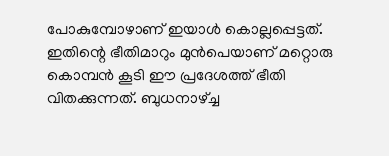പോകുമ്പോഴാണ് ഇയാള്‍ കൊല്ലപ്പെട്ടത്. ഇതിന്റെ ഭീതിമാറും മുന്‍പെയാണ് മറ്റൊരു കൊമ്പന്‍ കൂടി ഈ പ്രദേശത്ത് ഭീതി വിതക്കുന്നത്. ബുധനാഴ്ച്ച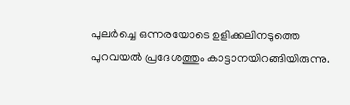പുലര്‍ച്ചെ ഒന്നരയോടെ ഉളിക്കലിനടുത്തെ പുറവയല്‍ പ്രദേശത്തും കാട്ടാനയിറങ്ങിയിരുന്നു.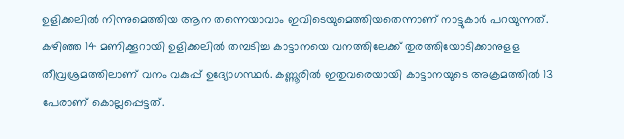ഉളിക്കലില്‍ നിന്നുമെത്തിയ ആന തന്നെയാവാം ഇവിടെയുമെത്തിയതെന്നാണ് നാട്ടുകാര്‍ പറയുന്നത്. കഴിഞ്ഞ 14 മണിക്കൂറായി ഉളിക്കലില്‍ തമ്പടിച്ച കാട്ടാനയെ വനത്തിലേക്ക് തുരത്തിയോടിക്കാനുളള തീവ്രശ്രമത്തിലാണ് വനം വകുപ്പ് ഉദ്യോഗസ്ഥര്‍. കണ്ണൂരില്‍ ഇതുവരെയായി കാട്ടാനയുടെ അക്രമത്തില്‍ 13 പേരാണ് കൊല്ലപ്പെട്ടത്.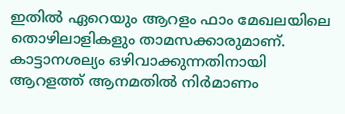ഇതില്‍ ഏറെയും ആറളം ഫാം മേഖലയിലെ തൊഴിലാളികളും താമസക്കാരുമാണ്. കാട്ടാനശല്യം ഒഴിവാക്കുന്നതിനായി ആറളത്ത് ആനമതില്‍ നിര്‍മാണം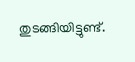തുടങ്ങിയിട്ടുണ്ട്.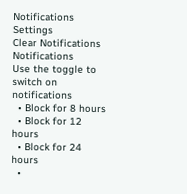Notifications
Settings
Clear Notifications
Notifications
Use the toggle to switch on notifications
  • Block for 8 hours
  • Block for 12 hours
  • Block for 24 hours
  •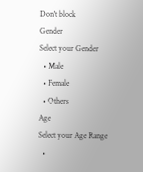Don't block
Gender
Select your Gender
  • Male
  • Female
  • Others
Age
Select your Age Range
  •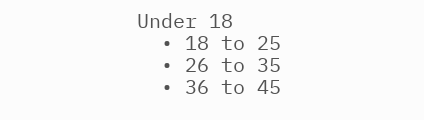Under 18
  • 18 to 25
  • 26 to 35
  • 36 to 45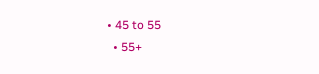• 45 to 55
  • 55+